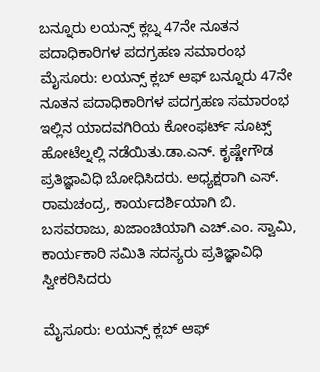ಬನ್ನೂರು ಲಯನ್ಸ್ ಕ್ಲಬ್ನ 47ನೇ ನೂತನ ಪದಾಧಿಕಾರಿಗಳ ಪದಗ್ರಹಣ ಸಮಾರಂಭ
ಮೈಸೂರು: ಲಯನ್ಸ್ ಕ್ಲಬ್ ಆಫ್ ಬನ್ನೂರು 47ನೇ ನೂತನ ಪದಾಧಿಕಾರಿಗಳ ಪದಗ್ರಹಣ ಸಮಾರಂಭ ಇಲ್ಲಿನ ಯಾದವಗಿರಿಯ ಕೋಂಫರ್ಟ್ ಸೂಟ್ಸ್ ಹೋಟೆಲ್ನಲ್ಲಿ ನಡೆಯಿತು.ಡಾ.ಎನ್. ಕೃಷ್ಣೇಗೌಡ ಪ್ರತಿಜ್ಞಾವಿಧಿ ಬೋಧಿಸಿದರು. ಅಧ್ಯಕ್ಷರಾಗಿ ಎಸ್. ರಾಮಚಂದ್ರ, ಕಾರ್ಯದರ್ಶಿಯಾಗಿ ಬಿ. ಬಸವರಾಜು, ಖಜಾಂಚಿಯಾಗಿ ಎಚ್.ಎಂ. ಸ್ವಾಮಿ, ಕಾರ್ಯಕಾರಿ ಸಮಿತಿ ಸದಸ್ಯರು ಪ್ರತಿಜ್ಞಾವಿಧಿ ಸ್ವೀಕರಿಸಿದರು

ಮೈಸೂರು: ಲಯನ್ಸ್ ಕ್ಲಬ್ ಆಫ್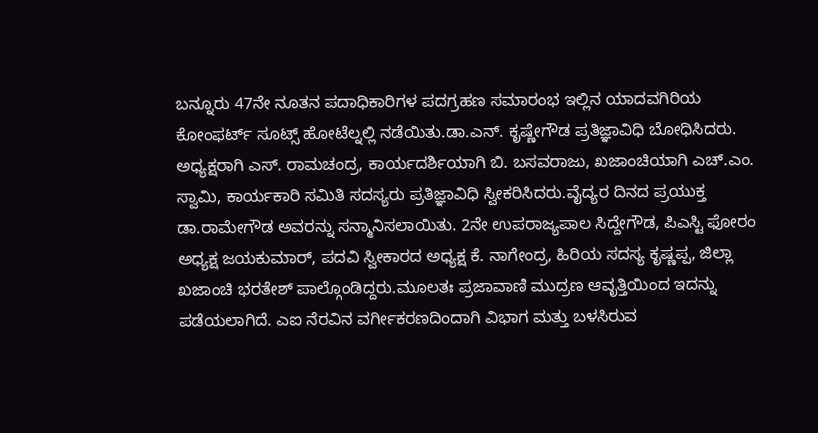ಬನ್ನೂರು 47ನೇ ನೂತನ ಪದಾಧಿಕಾರಿಗಳ ಪದಗ್ರಹಣ ಸಮಾರಂಭ ಇಲ್ಲಿನ ಯಾದವಗಿರಿಯ ಕೋಂಫರ್ಟ್ ಸೂಟ್ಸ್ ಹೋಟೆಲ್ನಲ್ಲಿ ನಡೆಯಿತು.ಡಾ.ಎನ್. ಕೃಷ್ಣೇಗೌಡ ಪ್ರತಿಜ್ಞಾವಿಧಿ ಬೋಧಿಸಿದರು. ಅಧ್ಯಕ್ಷರಾಗಿ ಎಸ್. ರಾಮಚಂದ್ರ, ಕಾರ್ಯದರ್ಶಿಯಾಗಿ ಬಿ. ಬಸವರಾಜು, ಖಜಾಂಚಿಯಾಗಿ ಎಚ್.ಎಂ. ಸ್ವಾಮಿ, ಕಾರ್ಯಕಾರಿ ಸಮಿತಿ ಸದಸ್ಯರು ಪ್ರತಿಜ್ಞಾವಿಧಿ ಸ್ವೀಕರಿಸಿದರು.ವೈದ್ಯರ ದಿನದ ಪ್ರಯುಕ್ತ ಡಾ.ರಾಮೇಗೌಡ ಅವರನ್ನು ಸನ್ಮಾನಿಸಲಾಯಿತು. 2ನೇ ಉಪರಾಜ್ಯಪಾಲ ಸಿದ್ದೇಗೌಡ, ಪಿಎಸ್ಟಿ ಫೋರಂ ಅಧ್ಯಕ್ಷ ಜಯಕುಮಾರ್, ಪದವಿ ಸ್ವೀಕಾರದ ಅಧ್ಯಕ್ಷ ಕೆ. ನಾಗೇಂದ್ರ, ಹಿರಿಯ ಸದಸ್ಯ ಕೃಷ್ಣಪ್ಪ, ಜಿಲ್ಲಾ ಖಜಾಂಚಿ ಭರತೇಶ್ ಪಾಲ್ಗೊಂಡಿದ್ದರು.ಮೂಲತಃ ಪ್ರಜಾವಾಣಿ ಮುದ್ರಣ ಆವೃತ್ತಿಯಿಂದ ಇದನ್ನು ಪಡೆಯಲಾಗಿದೆ. ಎಐ ನೆರವಿನ ವರ್ಗೀಕರಣದಿಂದಾಗಿ ವಿಭಾಗ ಮತ್ತು ಬಳಸಿರುವ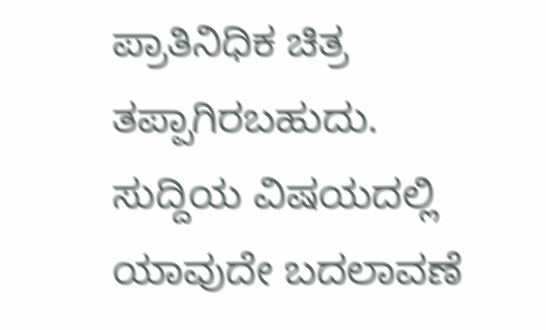ಪ್ರಾತಿನಿಧಿಕ ಚಿತ್ರ ತಪ್ಪಾಗಿರಬಹುದು. ಸುದ್ದಿಯ ವಿಷಯದಲ್ಲಿ ಯಾವುದೇ ಬದಲಾವಣೆ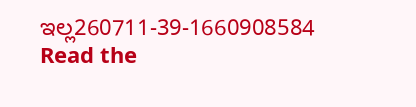ಇಲ್ಲ260711-39-1660908584
Read the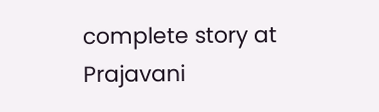complete story at Prajavani